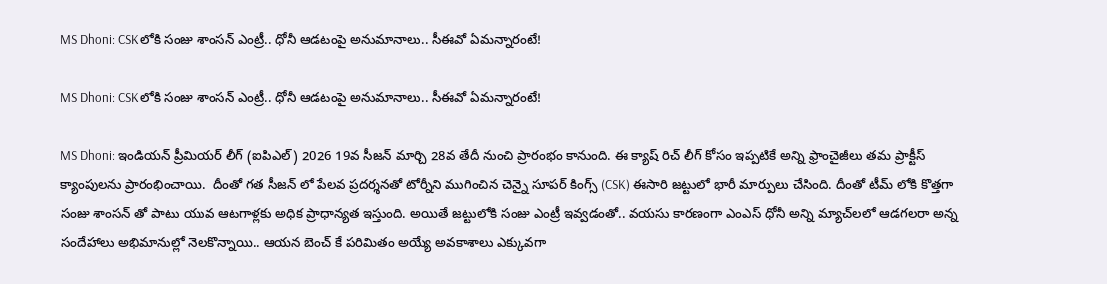MS Dhoni: CSKలోకి సంజు శాంసన్ ఎంట్రీ.. ధోనీ ఆడటంపై అనుమానాలు.. సీఈవో ఏమ‌న్నారంటే!

MS Dhoni: CSKలోకి సంజు శాంసన్ ఎంట్రీ.. ధోనీ ఆడటంపై అనుమానాలు.. సీఈవో ఏమ‌న్నారంటే!

MS Dhoni: ఇండియన్ ప్రీమియర్ లీగ్ (ఐపిఎల్) 2026 19వ సీజన్ మార్చి 28వ తేదీ నుంచి ప్రారంభం కానుంది. ఈ క్యాష్ రిచ్ లీగ్ కోసం ఇప్పటికే అన్ని ఫ్రాంచైజీలు తమ ప్రాక్టీస్ క్యాంపులను ప్రారంభించాయి.  దీంతో గత సీజన్ లో పేలవ ప్రదర్శనతో టోర్నీని ముగించిన చెన్నై సూపర్ కింగ్స్ (CSK) ఈసారి జట్టులో భారీ మార్పులు చేసింది. దీంతో టీమ్ లోకి కొత్తగా సంజు శాంసన్ తో పాటు యువ ఆటగాళ్లకు అధిక ప్రాధాన్యత ఇస్తుంది. అయితే జట్టులోకి సంజు ఎంట్రీ ఇవ్వడంతో.. వయసు కారణంగా ఎంఎస్ ధోనీ అన్ని మ్యాచ్‌లలో ఆడగలరా అన్న సందేహాలు అభిమానుల్లో నెలకొన్నాయి.. ఆయన బెంచ్ కే పరిమితం అయ్యే అవకాశాలు ఎక్కువగా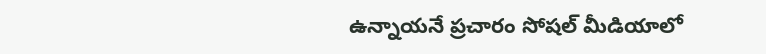ఉన్నాయనే ప్రచారం సోషల్ మీడియాలో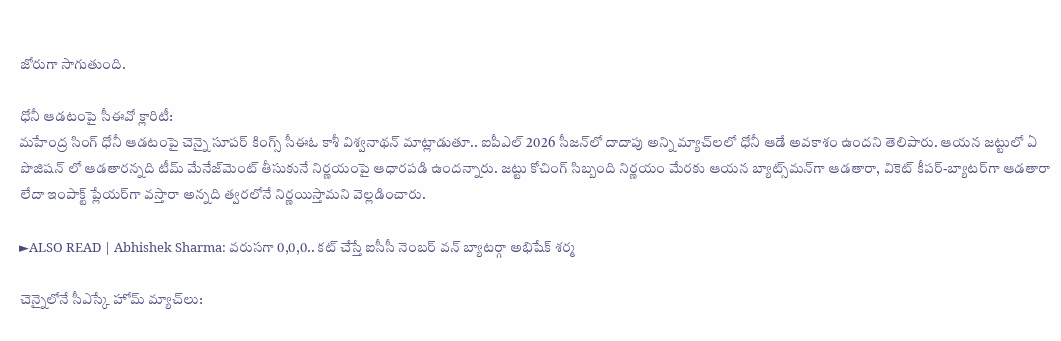జోరుగా సాగుతుంది.

ధోనీ ఆడటంపై సీఈవో క్లారిటీ:
మహేంద్ర సింగ్ ధోనీ ఆడటంపై చెన్నై సూపర్ కింగ్స్ సీఈఓ కాశీ విశ్వనాథన్ మాట్లాడుతూ.. ఐపీఎల్ 2026 సీజన్‌లో దాదాపు అన్ని మ్యాచ్‌లలో ధోనీ ఆడే అవకాశం ఉందని తెలిపారు. ఆయన జట్టులో ఏ పొజిషన్ లో ఆడతారన్నది టీమ్ మేనేజ్‌మెంట్ తీసుకునే నిర్ణయంపై ఆధారపడి ఉందన్నారు. జట్టు కోచింగ్ సిబ్బంది నిర్ణయం మేరకు ఆయన బ్యాట్స్‌మన్‌గా ఆడతారా, వికెట్ కీపర్-బ్యాటర్‌గా ఆడతారా లేదా ఇంపాక్ట్ ప్లేయర్‌గా వస్తారా అన్నది త్వరలోనే నిర్ణయిస్తామని వెల్లడించారు.

►ALSO READ | Abhishek Sharma: వరుసగా 0,0,0.. కట్ చేస్తే ఐసీసీ నెంబర్ వన్ బ్యాటర్గా అభిషేక్ శర్మ

చెన్నైలోనే సీఎస్కే హోమ్ మ్యాచ్‌లు: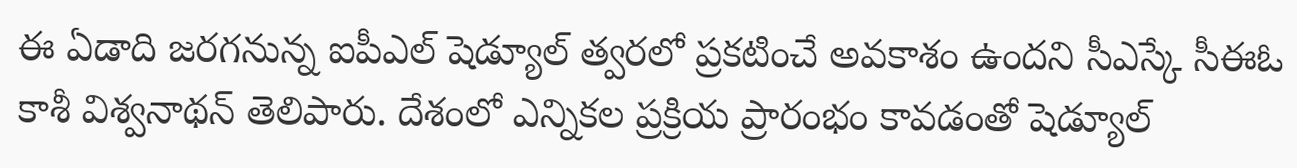ఈ ఏడాది జరగనున్న ఐపీఎల్ షెడ్యూల్ త్వరలో ప్రకటించే అవకాశం ఉందని సీఎస్కే సీఈఓ కాశీ విశ్వనాథన్ తెలిపారు. దేశంలో ఎన్నికల ప్రక్రియ ప్రారంభం కావడంతో షెడ్యూల్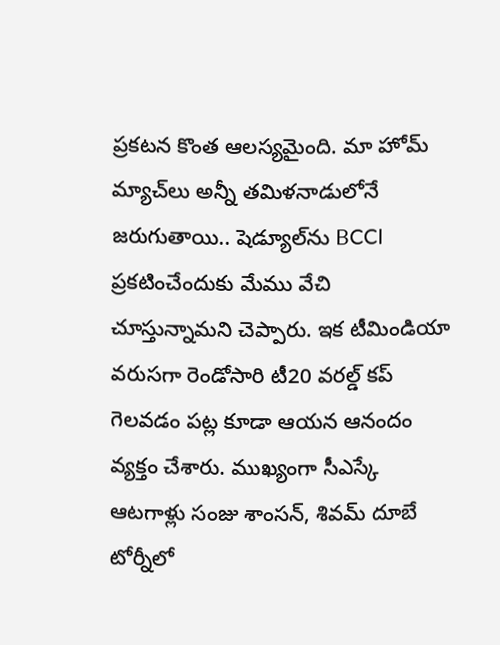ప్రకటన కొంత ఆలస్యమైంది. మా హోమ్ మ్యాచ్‌లు అన్నీ తమిళనాడులోనే జరుగుతాయి.. షెడ్యూల్‌ను BCCI ప్రకటించేందుకు మేము వేచి చూస్తున్నామని చెప్పారు. ఇక టీమిండియా వరుసగా రెండోసారి టీ20 వరల్డ్ కప్ గెలవడం పట్ల కూడా ఆయన ఆనందం వ్యక్తం చేశారు. ముఖ్యంగా సీఎస్కే ఆటగాళ్లు సంజు శాంసన్, శివమ్ దూబే టోర్నీలో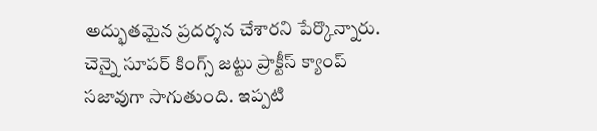అద్భుతమైన ప్రదర్శన చేశారని పేర్కొన్నారు. చెన్నై సూపర్ కింగ్స్ జట్టు ప్రాక్టీస్ క్యాంప్ సజావుగా సాగుతుంది. ఇప్పటి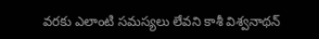వరకు ఎలాంటి సమస్యలు లేవని కాశీ విశ్వనాథన్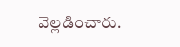వెల్లడించారు.